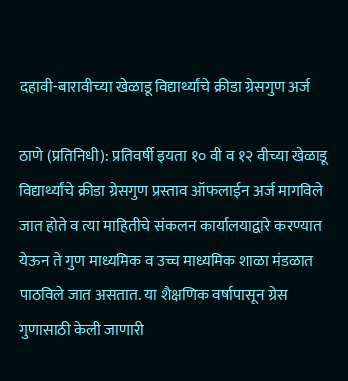दहावी-बारावीच्या खेळाडू विद्यार्थ्यांचे क्रीडा ग्रेसगुण अर्ज

ठाणे (प्रतिनिधी): प्रतिवर्षी इयता १० वी व १२ वीच्या खेळाडू विद्यार्थ्यांचे क्रीडा ग्रेसगुण प्रस्ताव ऑफलाईन अर्ज मागविले जात होते व त्या माहितीचे संकलन कार्यालयाद्वारे करण्यात येऊन ते गुण माध्यमिक व उच्च माध्यमिक शाळा मंडळात पाठविले जात असतात. या शैक्षणिक वर्षापासून ग्रेस गुणासाठी केली जाणारी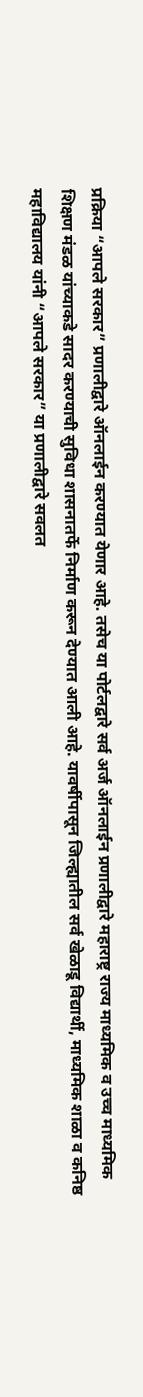प्रक्रिया “आपले सरकार” प्रणालीद्वारे ऑनलाईन करण्यात येणार आहे. तसेच या पोर्टलद्वारे सर्व अर्ज ऑनलाईन प्रणालीद्वारे महाराष्ट्र राज्य माध्यमिक व उच्च माध्यमिक शिक्षण मंडळ यांच्याकडे सादर करण्याची सुविधा शासनातर्फे निर्माण करून देण्यात आली आहे. यावर्षीपासून जिल्ह्यातील सर्व खेळाडू विद्यार्थी, माध्यमिक शाळा व कनिष्ठ महाविद्यालय यांनी “आपले सरकार” या प्रणालीद्वारे सवलत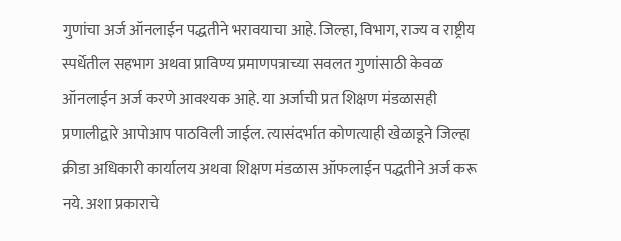गुणांचा अर्ज ऑनलाईन पद्धतीने भरावयाचा आहे. जिल्हा, विभाग, राज्य व राष्ट्रीय स्पर्धेतील सहभाग अथवा प्राविण्य प्रमाणपत्राच्या सवलत गुणांसाठी केवळ ऑनलाईन अर्ज करणे आवश्यक आहे. या अर्जाची प्रत शिक्षण मंडळासही प्रणालीद्वारे आपोआप पाठविली जाईल. त्यासंदर्भात कोणत्याही खेळाडूने जिल्हा क्रीडा अधिकारी कार्यालय अथवा शिक्षण मंडळास ऑफलाईन पद्धतीने अर्ज करू नये. अशा प्रकाराचे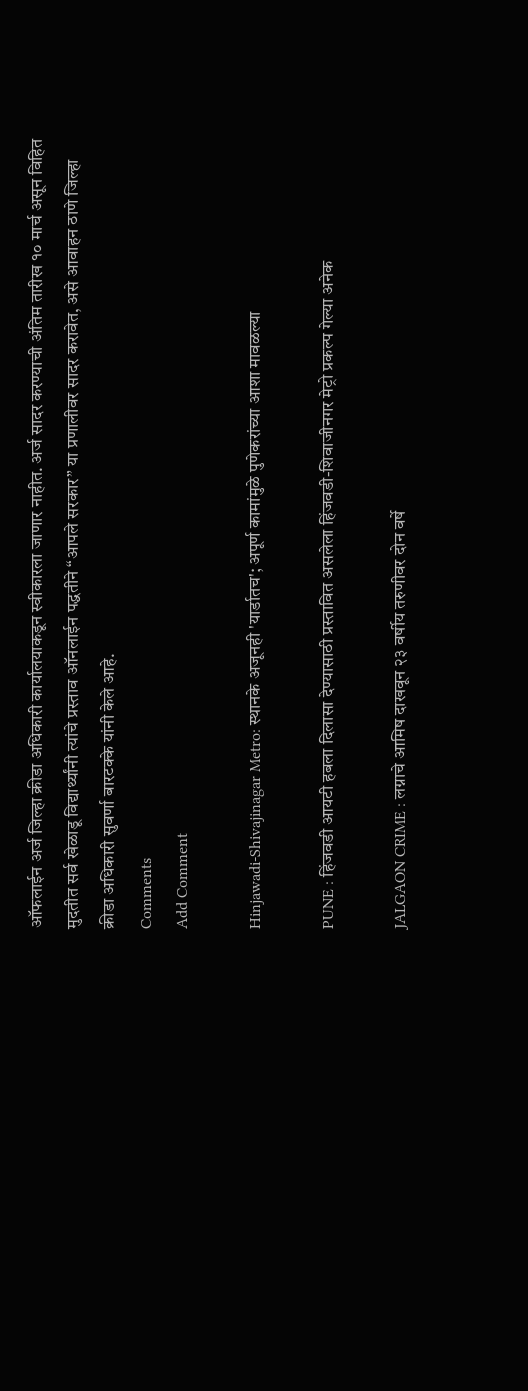ऑफलाईन अर्ज जिल्हा क्रीडा अधिकारी कार्यालयाकडून स्वीकारला जाणार नाहीत. अर्ज सादर करण्याची अंतिम तारीख १० मार्च असून विहित मुदतीत सर्व खेळाडू विद्यार्थ्यांनी त्यांचे प्रस्ताव ऑनलाईन पद्धतीने “आपले सरकार” या प्रणालीवर सादर करावेत, असे आवाहन ठाणे जिल्हा क्रीडा अधिकारी सुवर्णा बारटक्के यांनी केले आहे.
Comments
Add Comment

Hinjawadi-Shivajinagar Metro: स्थानके अजूनही 'यार्डातच'; अपूर्ण कामांमुळे पुणेकरांच्या आशा मावळल्या

PUNE : हिंजवडी आयटी हबला दिलासा देण्यासाठी प्रस्तावित असलेला हिंजवडी-शिवाजीनगर मेट्रो प्रकल्प गेल्या अनेक

JALGAON CRIME : लग्नाचे आमिष दाखवून २३ वर्षीय तरुणीवर दोन वर्षे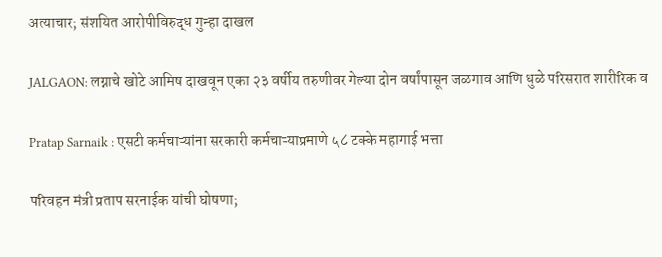अत्याचार; संशयित आरोपीविरुद्ध गुन्हा दाखल

JALGAON: लग्नाचे खोटे आमिष दाखवून एका २३ वर्षीय तरुणीवर गेल्या दोन वर्षांपासून जळगाव आणि धुळे परिसरात शारीरिक व

Pratap Sarnaik : एसटी कर्मचाऱ्यांना सरकारी कर्मचाऱ्याप्रमाणे ५८ टक्के महागाई भत्ता

परिवहन मंत्री प्रताप सरनाईक यांची घोषणा;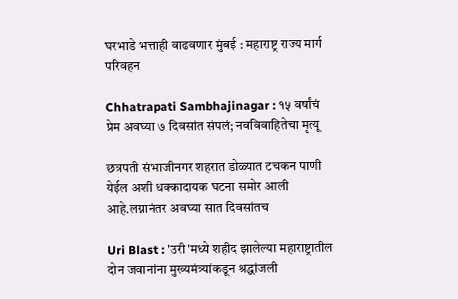घरभाडे भत्ताही वाढवणार मुंबई : महाराष्ट्र राज्य मार्ग परिवहन

Chhatrapati Sambhajinagar : १५ वर्षांचं प्रेम अवघ्या ७ दिवसांत संपलं; नवविवाहितेचा मृत्यू

छत्रपती संभाजीनगर शहरात डोळ्यात टचकन पाणी येईल अशी धक्कादायक घटना समोर आली आहे.लग्नानंतर अवघ्या सात दिवसांतच

Uri Blast : 'उरी'मध्ये शहीद झालेल्या महाराष्ट्रातील दोन जवानांना मुख्यमंत्र्यांकडून श्रद्धांजली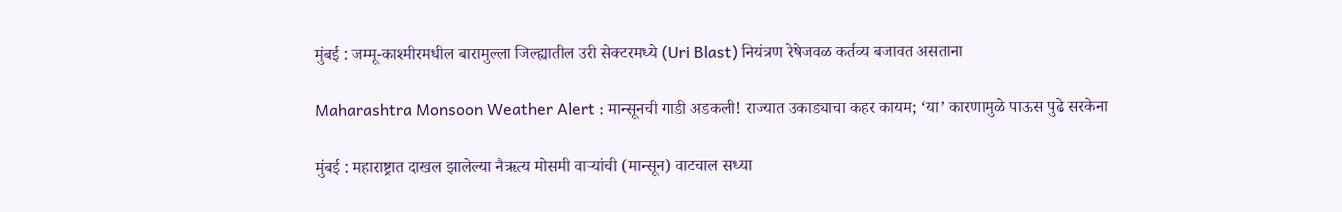मुंबई : जम्मू-काश्मीरमधील बारामुल्ला जिल्ह्यातील उरी सेक्टरमध्ये (Uri Blast) नियंत्रण रेषेजवळ कर्तव्य बजावत असताना

Maharashtra Monsoon Weather Alert : मान्सूनची गाडी अडकली! राज्यात उकाड्याचा कहर कायम; ‘या’ कारणामुळे पाऊस पुढे सरकेना

मुंबई : महाराष्ट्रात दाखल झालेल्या नैऋत्य मोसमी वाऱ्यांची (मान्सून) वाटचाल सध्या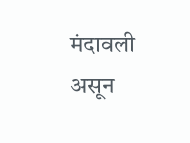मंदावली असून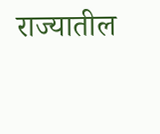राज्यातील